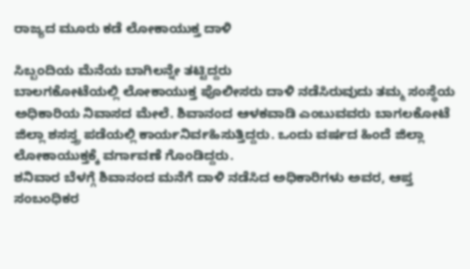ರಾಜ್ಯದ ಮೂರು ಕಡೆ ಲೋಕಾಯುಕ್ತ ದಾಳಿ

ಸಿಬ್ಬಂದಿಯ ಮೆನೆಯ ಬಾಗಿಲನ್ನೇ ತಟ್ಟಿದ್ದರು
ಬಾಲಗಕೋಟೆಯಲ್ಲಿ ಲೋಕಾಯುಕ್ತ ಪೊಲೀಸರು ದಾಳಿ ನಡೆಸಿರುವುದು ತಮ್ಮ ಸಂಸ್ಥೆಯ ಅಧಿಕಾರಿಯ ನಿವಾಸದ ಮೇಲೆ. ಶಿವಾನಂದ ಆಳಕವಾಡಿ ಎಂಬುವವರು ಬಾಗಲಕೋಟೆ ಜಿಲ್ಲಾ ಶಸಸ್ತ್ರ ಪಡೆಯಲ್ಲಿ ಕಾರ್ಯನಿರ್ವಹಿಸುತ್ತಿದ್ದರು. ಒಂದು ವರ್ಷದ ಹಿಂದೆ ಜಿಲ್ಲಾ ಲೋಕಾಯುಕ್ತಕ್ಕೆ ವರ್ಗಾವಣೆ ಗೊಂಡಿದ್ದರು.
ಶನಿವಾರ ಬೆಳಗ್ಗೆ ಶಿವಾನಂದ ಮನೆಗೆ ದಾಳಿ ನಡೆಸಿದ ಅಧಿಕಾರಿಗಳು ಅವರ, ಆಪ್ತ ಸಂಬಂಧಿಕರ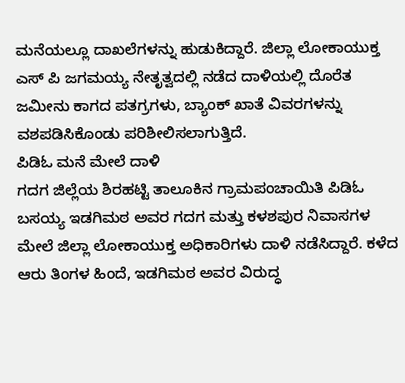ಮನೆಯಲ್ಲೂ ದಾಖಲೆಗಳನ್ನು ಹುಡುಕಿದ್ದಾರೆ. ಜಿಲ್ಲಾ ಲೋಕಾಯುಕ್ತ ಎಸ್ ಪಿ ಜಗಮಯ್ಯ ನೇತೃತ್ವದಲ್ಲಿ ನಡೆದ ದಾಳಿಯಲ್ಲಿ ದೊರೆತ ಜಮೀನು ಕಾಗದ ಪತಗ್ರಗಳು, ಬ್ಯಾಂಕ್ ಖಾತೆ ವಿವರಗಳನ್ನು ವಶಪಡಿಸಿಕೊಂಡು ಪರಿಶೀಲಿಸಲಾಗುತ್ತಿದೆ.
ಪಿಡಿಓ ಮನೆ ಮೇಲೆ ದಾಳಿ
ಗದಗ ಜಿಲ್ಲೆಯ ಶಿರಹಟ್ಟಿ ತಾಲೂಕಿನ ಗ್ರಾಮಪಂಚಾಯಿತಿ ಪಿಡಿಓ ಬಸಯ್ಯ ಇಡಗಿಮಠ ಅವರ ಗದಗ ಮತ್ತು ಕಳಶಪುರ ನಿವಾಸಗಳ ಮೇಲೆ ಜಿಲ್ಲಾ ಲೋಕಾಯುಕ್ತ ಅಧಿಕಾರಿಗಳು ದಾಳಿ ನಡೆಸಿದ್ದಾರೆ. ಕಳೆದ ಆರು ತಿಂಗಳ ಹಿಂದೆ, ಇಡಗಿಮಠ ಅವರ ವಿರುದ್ಧ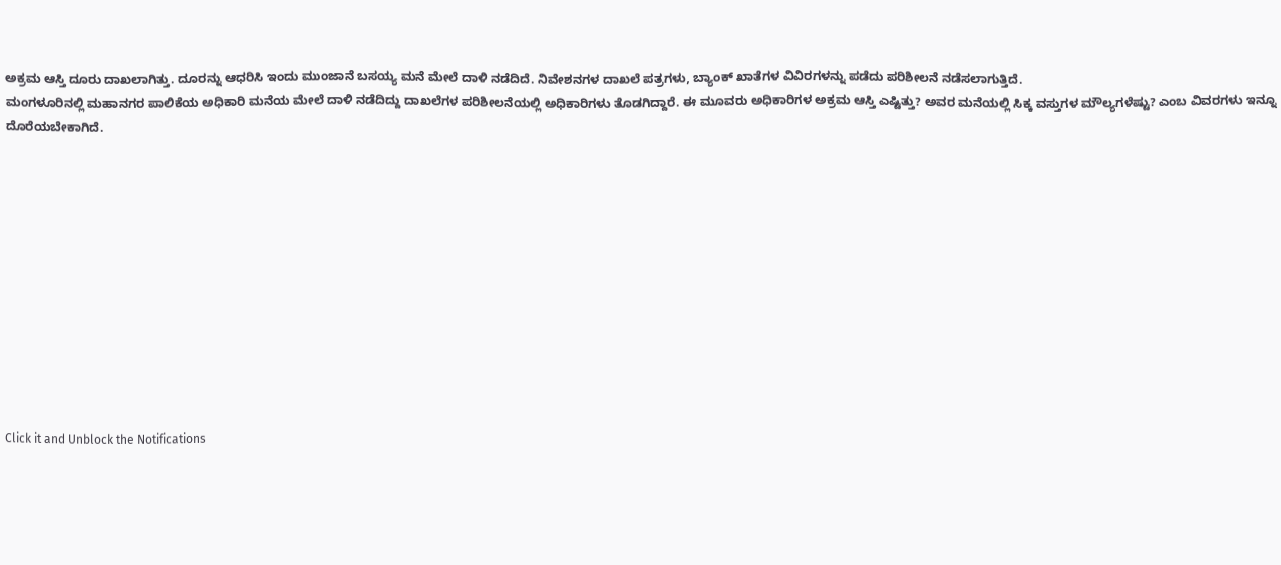ಅಕ್ರಮ ಆಸ್ತಿ ದೂರು ದಾಖಲಾಗಿತ್ತು. ದೂರನ್ನು ಆಧರಿಸಿ ಇಂದು ಮುಂಜಾನೆ ಬಸಯ್ಯ ಮನೆ ಮೇಲೆ ದಾಳಿ ನಡೆದಿದೆ. ನಿವೇಶನಗಳ ದಾಖಲೆ ಪತ್ರಗಳು, ಬ್ಯಾಂಕ್ ಖಾತೆಗಳ ವಿವಿರಗಳನ್ನು ಪಡೆದು ಪರಿಶೀಲನೆ ನಡೆಸಲಾಗುತ್ತಿದೆ.
ಮಂಗಳೂರಿನಲ್ಲಿ ಮಹಾನಗರ ಪಾಲಿಕೆಯ ಅಧಿಕಾರಿ ಮನೆಯ ಮೇಲೆ ದಾಳಿ ನಡೆದಿದ್ದು ದಾಖಲೆಗಳ ಪರಿಶೀಲನೆಯಲ್ಲಿ ಅಧಿಕಾರಿಗಳು ತೊಡಗಿದ್ದಾರೆ. ಈ ಮೂವರು ಅಧಿಕಾರಿಗಳ ಅಕ್ರಮ ಆಸ್ತಿ ಎಷ್ಟಿತ್ತು? ಅವರ ಮನೆಯಲ್ಲಿ ಸಿಕ್ಕ ವಸ್ತುಗಳ ಮೌಲ್ಯಗಳೆಷ್ಟು? ಎಂಬ ವಿವರಗಳು ಇನ್ನೂ ದೊರೆಯಬೇಕಾಗಿದೆ.












Click it and Unblock the Notifications